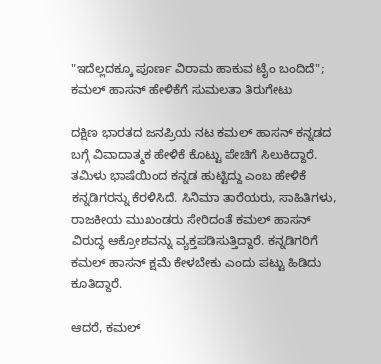"ಇದೆಲ್ಲದಕ್ಕೂ ಪೂರ್ಣ ವಿರಾಮ ಹಾಕುವ ಟೈಂ ಬಂದಿದೆ"; ಕಮಲ್ ಹಾಸನ್ ಹೇಳಿಕೆಗೆ ಸುಮಲತಾ ತಿರುಗೇಟು

ದಕ್ಷಿಣ ಭಾರತದ ಜನಪ್ರಿಯ ನಟ ಕಮಲ್ ಹಾಸನ್ ಕನ್ನಡದ ಬಗ್ಗೆ ವಿವಾದಾತ್ಮಕ ಹೇಳಿಕೆ ಕೊಟ್ಟು ಪೇಚಿಗೆ ಸಿಲುಕಿದ್ದಾರೆ. ತಮಿಳು ಭಾಷೆಯಿಂದ ಕನ್ನಡ ಹುಟ್ಟಿದ್ದು ಎಂಬ ಹೇಳಿಕೆ ಕನ್ನಡಿಗರನ್ನು ಕೆರಳಿಸಿದೆ. ಸಿನಿಮಾ ತಾರೆಯರು, ಸಾಹಿತಿಗಳು, ರಾಜಕೀಯ ಮುಖಂಡರು ಸೇರಿದಂತೆ ಕಮಲ್ ಹಾಸನ್ ವಿರುದ್ಧ ಆಕ್ರೋಶವನ್ನು ವ್ಯಕ್ತಪಡಿಸುತ್ತಿದ್ದಾರೆ. ಕನ್ನಡಿಗರಿಗೆ ಕಮಲ್ ಹಾಸನ್ ಕ್ಷಮೆ ಕೇಳಬೇಕು ಎಂದು ಪಟ್ಟು ಹಿಡಿದು ಕೂತಿದ್ದಾರೆ.

ಆದರೆ, ಕಮಲ್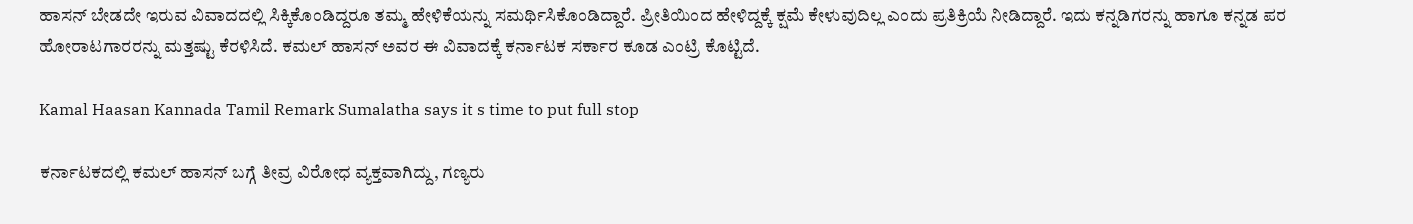ಹಾಸನ್ ಬೇಡದೇ ಇರುವ ವಿವಾದದಲ್ಲಿ ಸಿಕ್ಕಿಕೊಂಡಿದ್ದರೂ ತಮ್ಮ ಹೇಳಿಕೆಯನ್ನು ಸಮರ್ಥಿಸಿಕೊಂಡಿದ್ದಾರೆ. ಪ್ರೀತಿಯಿಂದ ಹೇಳಿದ್ದಕ್ಕೆ ಕ್ಷಮೆ ಕೇಳುವುದಿಲ್ಲ ಎಂದು ಪ್ರತಿಕ್ರಿಯೆ ನೀಡಿದ್ದಾರೆ. ಇದು ಕನ್ನಡಿಗರನ್ನು ಹಾಗೂ ಕನ್ನಡ ಪರ ಹೋರಾಟಗಾರರನ್ನು ಮತ್ತಷ್ಟು ಕೆರಳಿಸಿದೆ. ಕಮಲ್ ಹಾಸನ್ ಅವರ ಈ ವಿವಾದಕ್ಕೆ ಕರ್ನಾಟಕ ಸರ್ಕಾರ ಕೂಡ ಎಂಟ್ರಿ ಕೊಟ್ಟಿದೆ.

Kamal Haasan Kannada Tamil Remark Sumalatha says it s time to put full stop

ಕರ್ನಾಟಕದಲ್ಲಿ ಕಮಲ್ ಹಾಸನ್ ಬಗ್ಗೆ ತೀವ್ರ ವಿರೋಧ ವ್ಯಕ್ತವಾಗಿದ್ದು, ಗಣ್ಯರು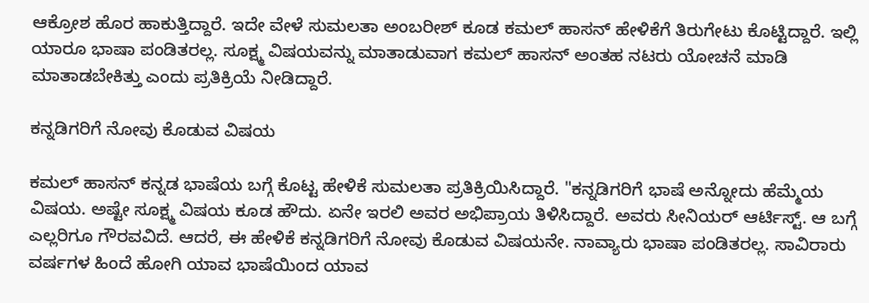ಆಕ್ರೋಶ ಹೊರ ಹಾಕುತ್ತಿದ್ದಾರೆ. ಇದೇ ವೇಳೆ ಸುಮಲತಾ ಅಂಬರೀಶ್ ಕೂಡ ಕಮಲ್ ಹಾಸನ್ ಹೇಳಿಕೆಗೆ ತಿರುಗೇಟು ಕೊಟ್ಟಿದ್ದಾರೆ. ಇಲ್ಲಿ ಯಾರೂ ಭಾಷಾ ಪಂಡಿತರಲ್ಲ. ಸೂಕ್ಷ್ಮ ವಿಷಯವನ್ನು ಮಾತಾಡುವಾಗ ಕಮಲ್ ಹಾಸನ್ ಅಂತಹ ನಟರು ಯೋಚನೆ ಮಾಡಿ ಮಾತಾಡಬೇಕಿತ್ತು ಎಂದು ಪ್ರತಿಕ್ರಿಯೆ ನೀಡಿದ್ದಾರೆ.

ಕನ್ನಡಿಗರಿಗೆ ನೋವು ಕೊಡುವ ವಿಷಯ

ಕಮಲ್ ಹಾಸನ್ ಕನ್ನಡ ಭಾಷೆಯ ಬಗ್ಗೆ ಕೊಟ್ಟ ಹೇಳಿಕೆ ಸುಮಲತಾ ಪ್ರತಿಕ್ರಿಯಿಸಿದ್ದಾರೆ. "ಕನ್ನಡಿಗರಿಗೆ ಭಾಷೆ ಅನ್ನೋದು ಹೆಮ್ಮೆಯ ವಿಷಯ. ಅಷ್ಟೇ ಸೂಕ್ಷ್ಮ ವಿಷಯ ಕೂಡ ಹೌದು. ಏನೇ ಇರಲಿ ಅವರ ಅಭಿಪ್ರಾಯ ತಿಳಿಸಿದ್ದಾರೆ. ಅವರು ಸೀನಿಯರ್ ಆರ್ಟಿಸ್ಟ್. ಆ ಬಗ್ಗೆ ಎಲ್ಲರಿಗೂ ಗೌರವವಿದೆ. ಆದರೆ, ಈ ಹೇಳಿಕೆ ಕನ್ನಡಿಗರಿಗೆ ನೋವು ಕೊಡುವ ವಿಷಯನೇ. ನಾವ್ಯಾರು ಭಾಷಾ ಪಂಡಿತರಲ್ಲ. ಸಾವಿರಾರು ವರ್ಷಗಳ ಹಿಂದೆ ಹೋಗಿ ಯಾವ ಭಾಷೆಯಿಂದ ಯಾವ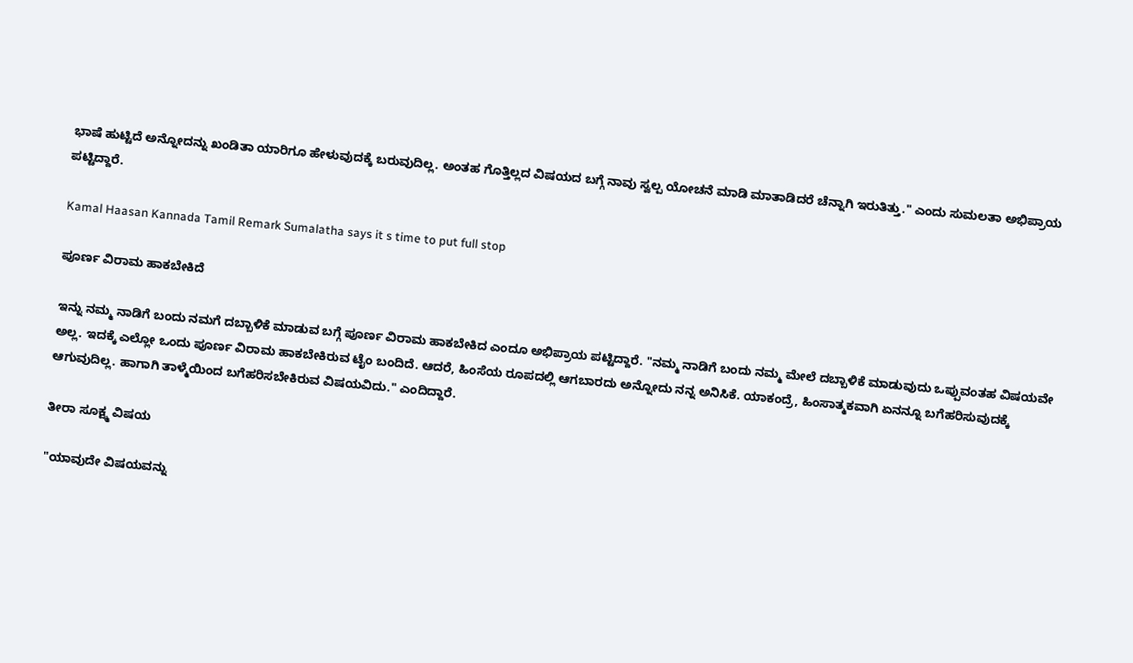ಭಾಷೆ ಹುಟ್ಟಿದೆ ಅನ್ನೋದನ್ನು ಖಂಡಿತಾ ಯಾರಿಗೂ ಹೇಳುವುದಕ್ಕೆ ಬರುವುದಿಲ್ಲ. ಅಂತಹ ಗೊತ್ತಿಲ್ಲದ ವಿಷಯದ ಬಗ್ಗೆ ನಾವು ಸ್ವಲ್ಪ ಯೋಚನೆ ಮಾಡಿ ಮಾತಾಡಿದರೆ ಚೆನ್ನಾಗಿ ಇರುತಿತ್ತು." ಎಂದು ಸುಮಲತಾ ಅಭಿಪ್ರಾಯ ಪಟ್ಟಿದ್ದಾರೆ.

Kamal Haasan Kannada Tamil Remark Sumalatha says it s time to put full stop

ಪೂರ್ಣ ವಿರಾಮ ಹಾಕಬೇಕಿದೆ

ಇನ್ನು ನಮ್ಮ ನಾಡಿಗೆ ಬಂದು ನಮಗೆ ದಬ್ಬಾಳಿಕೆ ಮಾಡುವ ಬಗ್ಗೆ ಪೂರ್ಣ ವಿರಾಮ ಹಾಕಬೇಕಿದ ಎಂದೂ ಅಭಿಪ್ರಾಯ ಪಟ್ಟಿದ್ದಾರೆ. "ನಮ್ಮ ನಾಡಿಗೆ ಬಂದು ನಮ್ಮ ಮೇಲೆ ದಬ್ಬಾಳಿಕೆ ಮಾಡುವುದು ಒಪ್ಪುವಂತಹ ವಿಷಯವೇ ಅಲ್ಲ. ಇದಕ್ಕೆ ಎಲ್ಲೋ ಒಂದು ಪೂರ್ಣ ವಿರಾಮ ಹಾಕಬೇಕಿರುವ ಟೈಂ ಬಂದಿದೆ. ಆದರೆ, ಹಿಂಸೆಯ ರೂಪದಲ್ಲಿ ಆಗಬಾರದು ಅನ್ನೋದು ನನ್ನ ಅನಿಸಿಕೆ. ಯಾಕಂದ್ರೆ, ಹಿಂಸಾತ್ಮಕವಾಗಿ ಏನನ್ನೂ ಬಗೆಹರಿಸುವುದಕ್ಕೆ ಆಗುವುದಿಲ್ಲ. ಹಾಗಾಗಿ ತಾಳ್ಮೆಯಿಂದ ಬಗೆಹರಿಸಬೇಕಿರುವ ವಿಷಯವಿದು." ಎಂದಿದ್ದಾರೆ.

ತೀರಾ ಸೂಕ್ಷ್ಮ ವಿಷಯ

"ಯಾವುದೇ ವಿಷಯವನ್ನು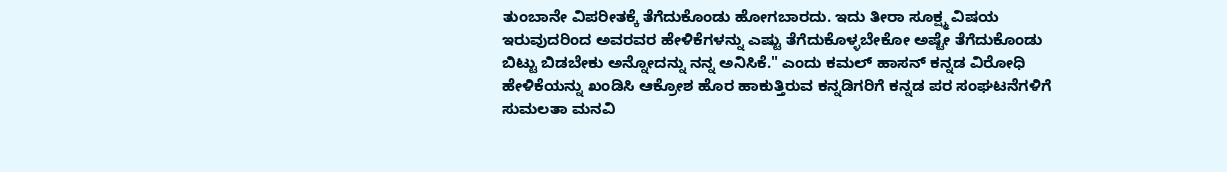ತುಂಬಾನೇ ವಿಪರೀತಕ್ಕೆ ತೆಗೆದುಕೊಂಡು ಹೋಗಬಾರದು. ಇದು ತೀರಾ ಸೂಕ್ಷ್ಮ ವಿಷಯ ಇರುವುದರಿಂದ ಅವರವರ ಹೇಳಿಕೆಗಳನ್ನು ಎಷ್ಟು ತೆಗೆದುಕೊಳ್ಳಬೇಕೋ ಅಷ್ಟೇ ತೆಗೆದುಕೊಂಡು ಬಿಟ್ಟು ಬಿಡಬೇಕು ಅನ್ನೋದನ್ನು ನನ್ನ ಅನಿಸಿಕೆ." ಎಂದು ಕಮಲ್ ಹಾಸನ್ ಕನ್ನಡ ವಿರೋಧಿ ಹೇಳಿಕೆಯನ್ನು ಖಂಡಿಸಿ ಆಕ್ರೋಶ ಹೊರ ಹಾಕುತ್ತಿರುವ ಕನ್ನಡಿಗರಿಗೆ ಕನ್ನಡ ಪರ ಸಂಘಟನೆಗಳಿಗೆ ಸುಮಲತಾ ಮನವಿ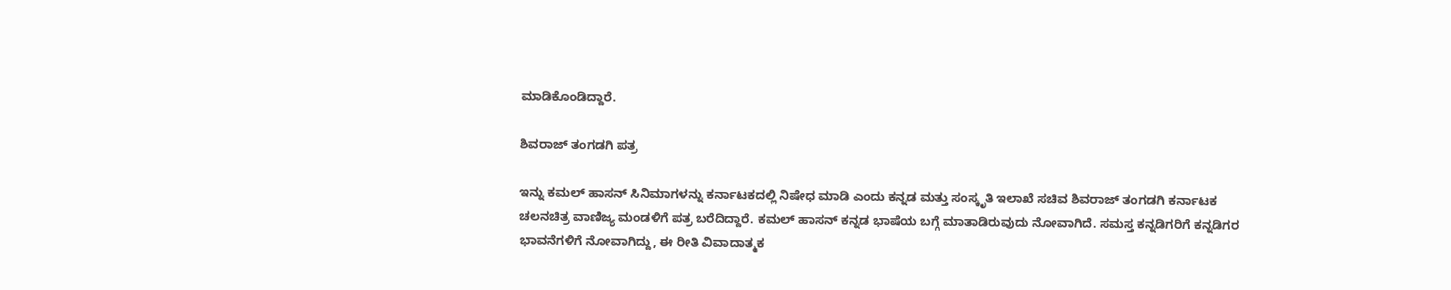ಮಾಡಿಕೊಂಡಿದ್ದಾರೆ.

ಶಿವರಾಜ್ ತಂಗಡಗಿ ಪತ್ರ

ಇನ್ನು ಕಮಲ್ ಹಾಸನ್ ಸಿನಿಮಾಗಳನ್ನು ಕರ್ನಾಟಕದಲ್ಲಿ ನಿಷೇಧ ಮಾಡಿ ಎಂದು ಕನ್ನಡ ಮತ್ತು ಸಂಸ್ಕೃತಿ ಇಲಾಖೆ ಸಚಿವ ಶಿವರಾಜ್ ತಂಗಡಗಿ ಕರ್ನಾಟಕ ಚಲನಚಿತ್ರ ವಾಣಿಜ್ಯ ಮಂಡಳಿಗೆ ಪತ್ರ ಬರೆದಿದ್ದಾರೆ. ಕಮಲ್ ಹಾಸನ್ ಕನ್ನಡ ಭಾಷೆಯ ಬಗ್ಗೆ ಮಾತಾಡಿರುವುದು ನೋವಾಗಿದೆ. ಸಮಸ್ತ ಕನ್ನಡಿಗರಿಗೆ ಕನ್ನಡಿಗರ ಭಾವನೆಗಳಿಗೆ ನೋವಾಗಿದ್ದು, ಈ ರೀತಿ ವಿವಾದಾತ್ಮಕ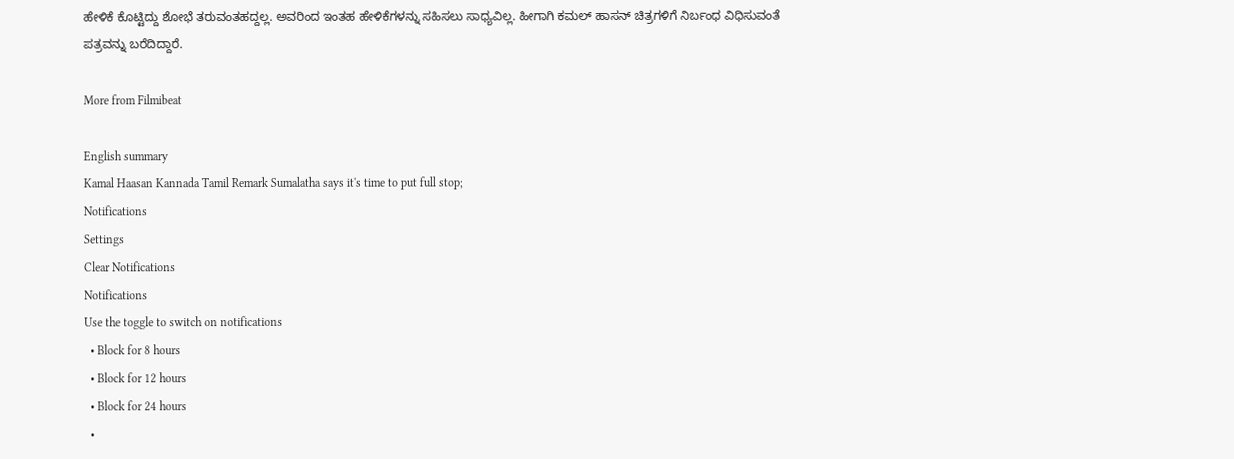ಹೇಳಿಕೆ ಕೊಟ್ಟಿದ್ದು ಶೋಭೆ ತರುವಂತಹದ್ದಲ್ಲ. ಅವರಿಂದ ಇಂತಹ ಹೇಳಿಕೆಗಳನ್ನು ಸಹಿಸಲು ಸಾಧ್ಯವಿಲ್ಲ. ಹೀಗಾಗಿ ಕಮಲ್ ಹಾಸನ್ ಚಿತ್ರಗಳಿಗೆ ನಿರ್ಬಂಧ ವಿಧಿಸುವಂತೆ ಪತ್ರವನ್ನು ಬರೆದಿದ್ದಾರೆ.

More from Filmibeat

English summary
Kamal Haasan Kannada Tamil Remark Sumalatha says it's time to put full stop;
Notifications
Settings
Clear Notifications
Notifications
Use the toggle to switch on notifications
  • Block for 8 hours
  • Block for 12 hours
  • Block for 24 hours
  •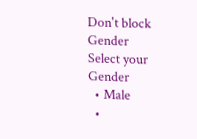Don't block
Gender
Select your Gender
  • Male
  •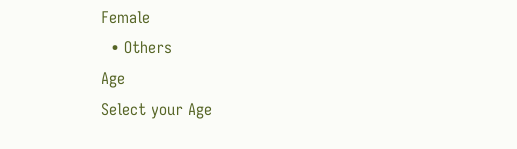Female
  • Others
Age
Select your Age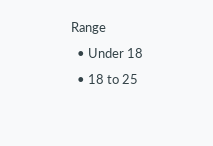Range
  • Under 18
  • 18 to 25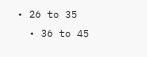• 26 to 35
  • 36 to 45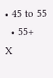• 45 to 55
  • 55+
X